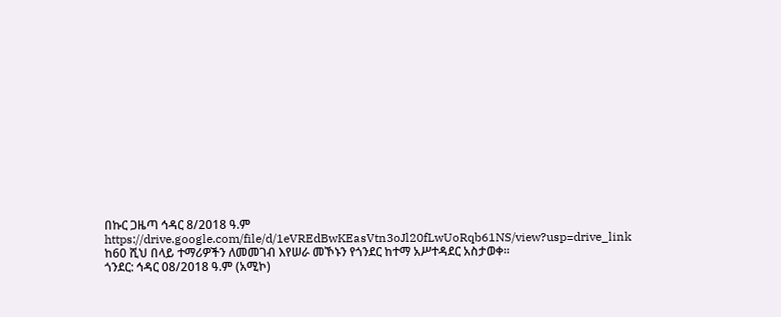በኩር ጋዜጣ ኅዳር 8/2018 ዓ.ም
https://drive.google.com/file/d/1eVREdBwKEasVtn3oJl20fLwUoRqb61NS/view?usp=drive_link
ከ60 ሺህ በላይ ተማሪዎችን ለመመገብ እየሠራ መኾኑን የጎንደር ከተማ አሥተዳደር አስታወቀ።
ጎንደር: ኅዳር 08/2018 ዓ.ም (አሚኮ)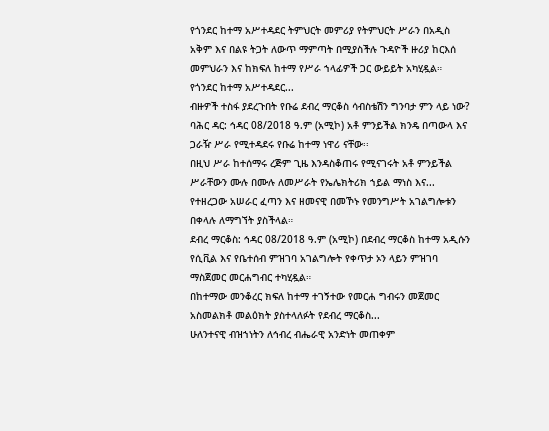የጎንደር ከተማ አሥተዳደር ትምህርት መምሪያ የትምህርት ሥራን በአዲስ አቅም እና በልዩ ትጋት ለውጥ ማምጣት በሚያስችሉ ጉዳዮች ዙሪያ ከርእሰ መምህራን እና ከክፍለ ከተማ የሥራ ኀላፊዎች ጋር ውይይት አካሂዷል።
የጎንደር ከተማ አሥተዳደር...
ብዙዎች ተስፋ ያደረጉበት የቡሬ ደብረ ማርቆስ ሳብስቴሽን ግንባታ ምን ላይ ነው?
ባሕር ዳር: ኅዳር 08/2018 ዓ.ም (አሚኮ) አቶ ምንይችል ክንዴ በጣውላ እና ጋራዥ ሥራ የሚተዳደሩ የቡሬ ከተማ ነዋሪ ናቸው፡፡
በዚህ ሥራ ከተሰማሩ ረጅም ጊዜ እንዳስቆጠሩ የሚናገሩት አቶ ምንይችል ሥራቸውን ሙሉ በሙሉ ለመሥራት የኤሌክትሪክ ኀይል ማነስ እና...
የተዘረጋው አሠራር ፈጣን እና ዘመናዊ በመኾኑ የመንግሥት አገልግሎቱን በቀላሉ ለማግኘት ያስችላል።
ደብረ ማርቆስ: ኅዳር 08/2018 ዓ.ም (አሚኮ) በደብረ ማርቆስ ከተማ አዲሱን የሲቪል እና የቤተሰብ ምዝገባ አገልግሎት የቀጥታ ኦን ላይን ምዝገባ ማስጀመር መርሐግብር ተካሂዷል።
በከተማው መንቆረር ክፍለ ከተማ ተገኝተው የመርሐ ግብሩን መጀመር አስመልክቶ መልዕክት ያስተላለፉት የደብረ ማርቆስ...
ሁለንተናዊ ብዝኀነትን ለኅብረ ብሔራዊ አንድነት መጠቀም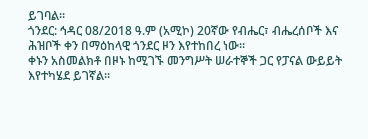ይገባል።
ጎንደር: ኅዳር 08/2018 ዓ.ም (አሚኮ) 20ኛው የብሔር፣ ብሔረሰቦች እና ሕዝቦች ቀን በማዕከላዊ ጎንደር ዞን እየተከበረ ነው።
ቀኑን አስመልክቶ በዞኑ ከሚገኙ መንግሥት ሠራተኞች ጋር የፓናል ውይይት እየተካሄደ ይገኛል።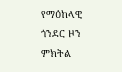የማዕከላዊ ጎንደር ዞን ምክትል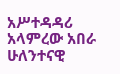አሥተዳዳሪ አላምረው አበራ ሁለንተናዊ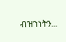ብዝኀነትን...